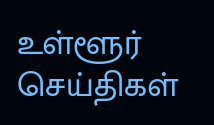உள்ளூர் செய்திகள்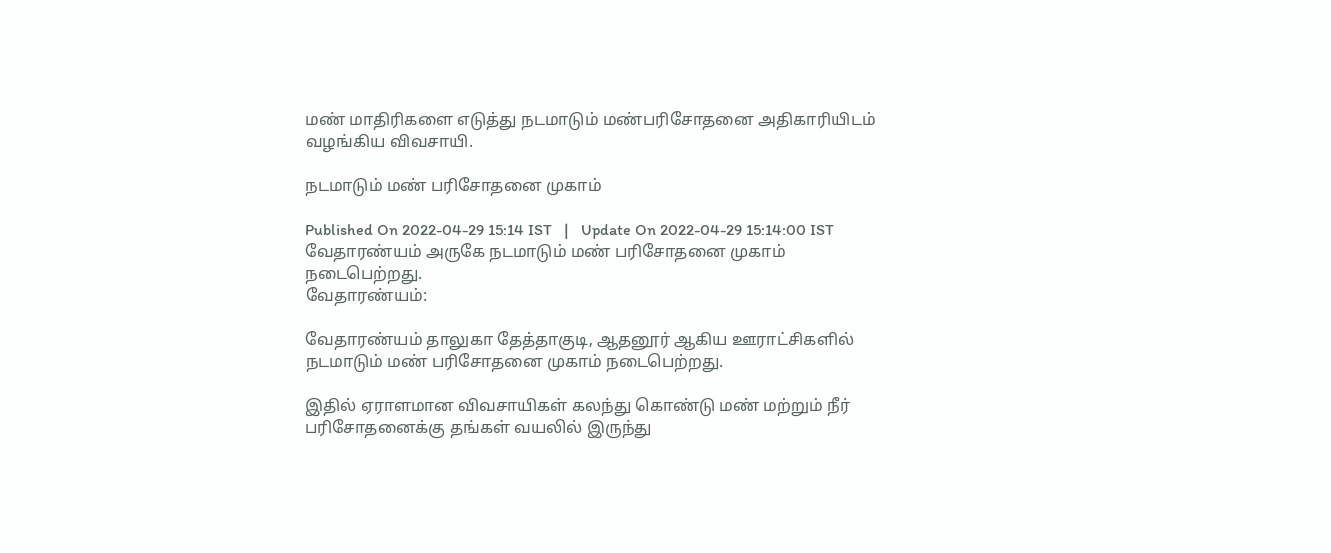மண் மாதிரிகளை எடுத்து நடமாடும் மண்பரிசோதனை அதிகாரியிடம் வழங்கிய விவசாயி.

நடமாடும் மண் பரிசோதனை முகாம்

Published On 2022-04-29 15:14 IST   |   Update On 2022-04-29 15:14:00 IST
வேதாரண்யம் அருகே நடமாடும் மண் பரிசோதனை முகாம் நடைபெற்றது.
வேதாரண்யம்:

வேதாரண்யம் தாலுகா தேத்தாகுடி, ஆதனூர் ஆகிய ஊராட்சிகளில் நடமாடும் மண் பரிசோதனை முகாம் நடைபெற்றது.

இதில் ஏராளமான விவசாயிகள் கலந்து கொண்டு மண் மற்றும் நீர் பரிசோதனைக்கு தங்கள் வயலில் இருந்து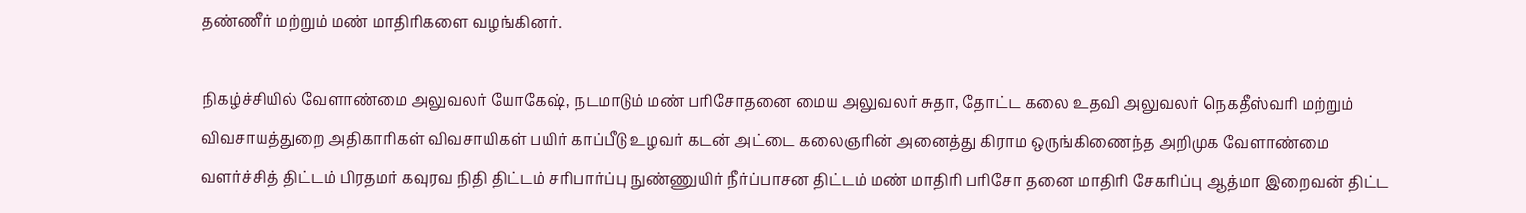தண்ணீர் மற்றும் மண் மாதிரிகளை வழங்கினர்.

நிகழ்ச்சியில் வேளாண்மை அலுவலர் யோகேஷ், நடமாடும் மண் பரிசோதனை மைய அலுவலர் சுதா, தோட்ட கலை உதவி அலுவலர் நெகதீஸ்வரி மற்றும் விவசாயத்துறை அதிகாரிகள் விவசாயிகள் பயிர் காப்பீடு உழவர் கடன் அட்டை கலைஞரின் அனைத்து கிராம ஒருங்கிணைந்த அறிமுக வேளாண்மை வளர்ச்சித் திட்டம் பிரதமர் கவுரவ நிதி திட்டம் சரிபார்ப்பு நுண்ணுயிர் நீர்ப்பாசன திட்டம் மண் மாதிரி பரிசோ தனை மாதிரி சேகரிப்பு ஆத்மா இறைவன் திட்ட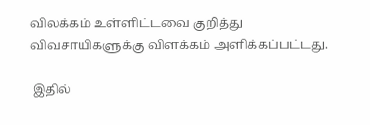விலக்கம் உள்ளிட்டவை குறித்து விவசாயிகளுக்கு விளக்கம் அளிக்கப்பட்டது.

 இதில்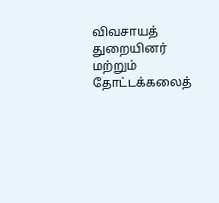விவசாயத் துறையினர் மற்றும் தோட்டக்கலைத்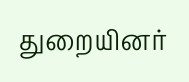துறையினர்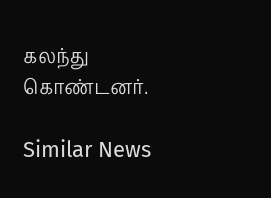கலந்து கொண்டனர்.

Similar News